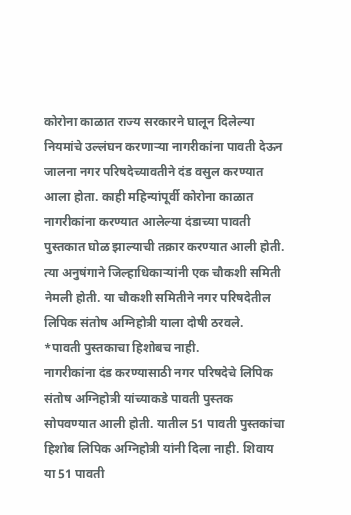कोरोना काळात राज्य सरकारने घालून दिलेल्या नियमांचे उल्लंघन करणाऱ्या नागरीकांना पावती देऊन जालना नगर परिषदेच्यावतीने दंड वसुल करण्यात आला होता. काही महिन्यांपूर्वी कोरोना काळात नागरीकांना करण्यात आलेल्या दंडाच्या पावती पुस्तकात घोळ झाल्याची तक्रार करण्यात आली होती. त्या अनुषंगाने जिल्हाधिकाऱ्यांनी एक चौकशी समिती नेमली होती. या चौकशी समितीने नगर परिषदेतील लिपिक संतोष अग्निहोत्री याला दोषी ठरवले.
*पावती पुस्तकाचा हिशोबच नाही.
नागरीकांना दंड करण्यासाठी नगर परिषदेचे लिपिक संतोष अग्निहोत्री यांच्याकडे पावती पुस्तक सोपवण्यात आली होती. यातील 51 पावती पुस्तकांचा हिशोब लिपिक अग्निहोत्री यांनी दिला नाही. शिवाय या 51 पावती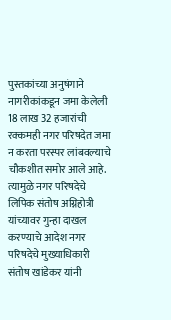पुस्तकांच्या अनुषंगाने नागरीकांकडून जमा केलेली 18 लाख 32 हजारांची रक्कमही नगर परिषदेत जमा न करता परस्पर लांबवल्याचे चौकशीत समोर आले आहे. त्यामुळे नगर परिषदेचे लिपिक संतोष अग्निहोत्री यांच्यावर गुन्हा दाखल करण्याचे आदेश नगर परिषदेचे मुख्याधिकारी संतोष खांडेकर यांनी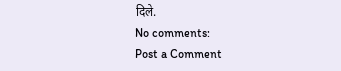दिले.
No comments:
Post a Comment